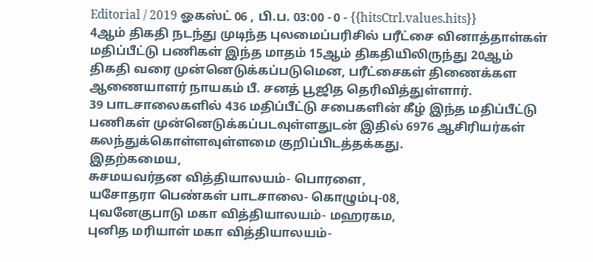Editorial / 2019 ஓகஸ்ட் 06 , பி.ப. 03:00 - 0 - {{hitsCtrl.values.hits}}
4ஆம் திகதி நடந்து முடிந்த புலமைப்பரிசில் பரீட்சை வினாத்தாள்கள் மதிப்பீட்டு பணிகள் இந்த மாதம் 15ஆம் திகதியிலிருந்து 20ஆம் திகதி வரை முன்னெடுக்கப்படுமென, பரீட்சைகள் திணைக்கள ஆணையாளர் நாயகம் பீ. சனத் பூஜித தெரிவித்துள்ளார்.
39 பாடசாலைகளில் 436 மதிப்பீட்டு சபைகளின் கீழ் இந்த மதிப்பீட்டு பணிகள் முன்னெடுக்கப்படவுள்ளதுடன் இதில் 6976 ஆசிரியர்கள் கலந்துக்கொள்ளவுள்ளமை குறிப்பிடத்தக்கது.
இதற்கமைய,
சுசமயவர்தன வித்தியாலயம்- பொரளை,
யசோதரா பெண்கள் பாடசாலை- கொழும்பு-08,
புவனேகுபாடு மகா வித்தியாலயம்- மஹரகம,
புனித மரியாள் மகா வித்தியாலயம்-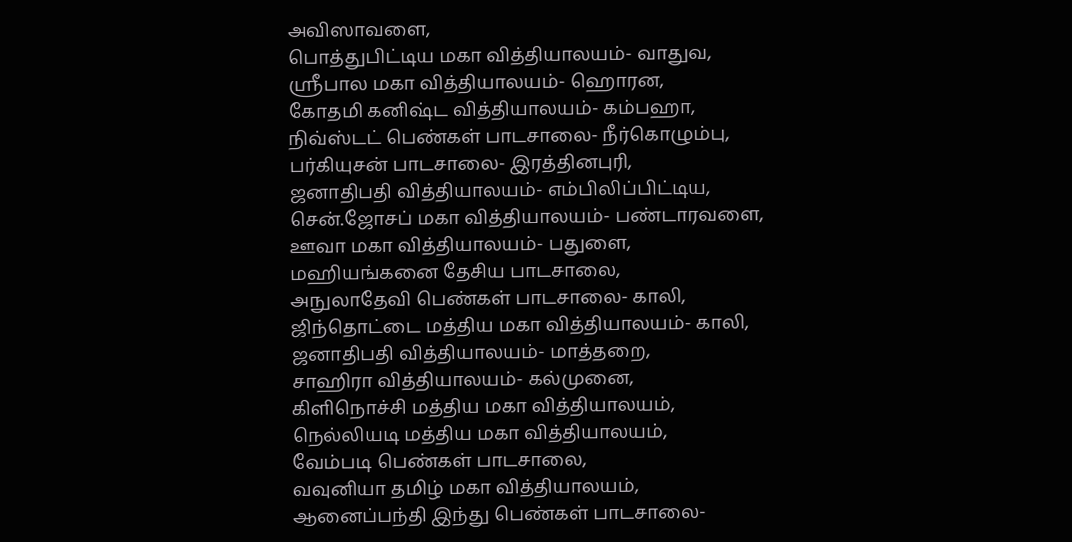அவிஸாவளை,
பொத்துபிட்டிய மகா வித்தியாலயம்- வாதுவ,
ஸ்ரீபால மகா வித்தியாலயம்- ஹொரன,
கோதமி கனிஷ்ட வித்தியாலயம்- கம்பஹா,
நிவ்ஸ்டட் பெண்கள் பாடசாலை- நீர்கொழும்பு,
பர்கியுசன் பாடசாலை- இரத்தினபுரி,
ஜனாதிபதி வித்தியாலயம்- எம்பிலிப்பிட்டிய,
சென்.ஜோசப் மகா வித்தியாலயம்- பண்டாரவளை,
ஊவா மகா வித்தியாலயம்- பதுளை,
மஹியங்கனை தேசிய பாடசாலை,
அநுலாதேவி பெண்கள் பாடசாலை- காலி,
ஜிந்தொட்டை மத்திய மகா வித்தியாலயம்- காலி,
ஜனாதிபதி வித்தியாலயம்- மாத்தறை,
சாஹிரா வித்தியாலயம்- கல்முனை,
கிளிநொச்சி மத்திய மகா வித்தியாலயம்,
நெல்லியடி மத்திய மகா வித்தியாலயம்,
வேம்படி பெண்கள் பாடசாலை,
வவுனியா தமிழ் மகா வித்தியாலயம்,
ஆனைப்பந்தி இந்து பெண்கள் பாடசாலை-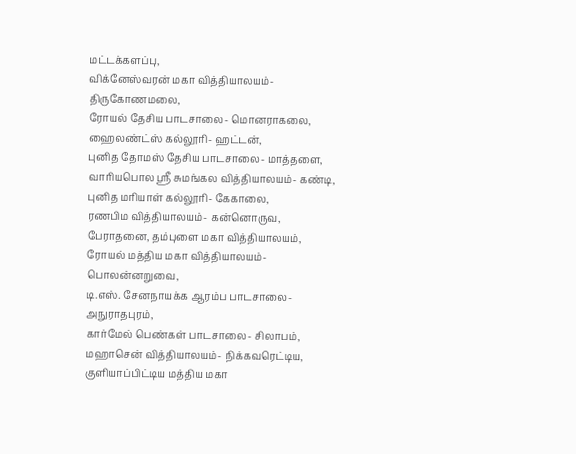மட்டக்களப்பு,
விக்னேஸ்வரன் மகா வித்தியாலயம்- திருகோணமலை,
ரோயல் தேசிய பாடசாலை- மொனராகலை,
ஹைலண்ட்ஸ் கல்லூரி- ஹட்டன்,
புனித தோமஸ் தேசிய பாடசாலை- மாத்தளை,
வாரியபொல ஸ்ரீ சுமங்கல வித்தியாலயம்- கண்டி,
புனித மரியாள் கல்லூரி- கேகாலை,
ரணபிம வித்தியாலயம்- கன்னொருவ,
பேராதனை, தம்புளை மகா வித்தியாலயம்,
ரோயல் மத்திய மகா வித்தியாலயம்- பொலன்னறுவை,
டி.எஸ். சேனநாயக்க ஆரம்ப பாடசாலை- அநுராதபுரம்,
கார்மேல் பெண்கள் பாடசாலை- சிலாபம்,
மஹாசென் வித்தியாலயம்- நிக்கவரெட்டிய,
குளியாப்பிட்டிய மத்திய மகா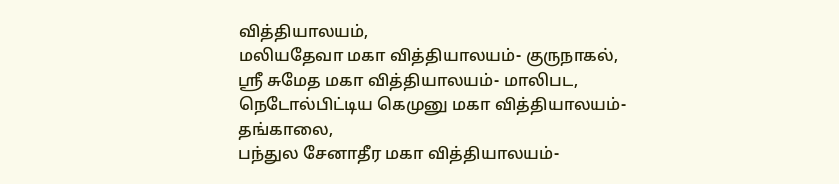வித்தியாலயம்,
மலியதேவா மகா வித்தியாலயம்- குருநாகல்,
ஸ்ரீ சுமேத மகா வித்தியாலயம்- மாலிபட,
நெடோல்பிட்டிய கெமுனு மகா வித்தியாலயம்- தங்காலை,
பந்துல சேனாதீர மகா வித்தியாலயம்-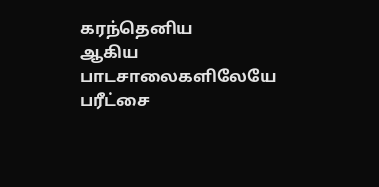கரந்தெனிய
ஆகிய பாடசாலைகளிலேயே பரீட்சை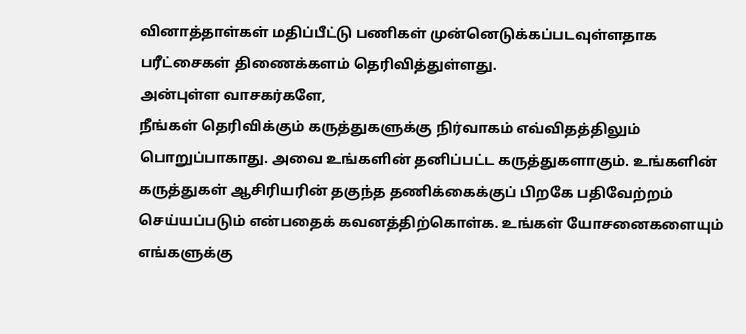வினாத்தாள்கள் மதிப்பீட்டு பணிகள் முன்னெடுக்கப்படவுள்ளதாக பரீட்சைகள் திணைக்களம் தெரிவித்துள்ளது.
அன்புள்ள வாசகர்களே,
நீங்கள் தெரிவிக்கும் கருத்துகளுக்கு நிர்வாகம் எவ்விதத்திலும் பொறுப்பாகாது. அவை உங்களின் தனிப்பட்ட கருத்துகளாகும். உங்களின் கருத்துகள் ஆசிரியரின் தகுந்த தணிக்கைக்குப் பிறகே பதிவேற்றம் செய்யப்படும் என்பதைக் கவனத்திற்கொள்க. உங்கள் யோசனைகளையும் எங்களுக்கு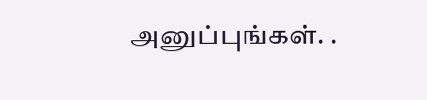அனுப்புங்கள். .